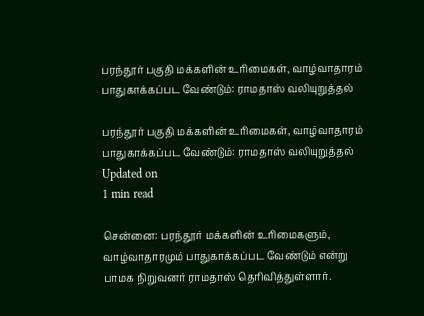பரந்தூர் பகுதி மக்களின் உரிமைகள், வாழ்வாதாரம் பாதுகாக்கப்பட வேண்டும்: ராமதாஸ் வலியுறுத்தல்

பரந்தூர் பகுதி மக்களின் உரிமைகள், வாழ்வாதாரம் பாதுகாக்கப்பட வேண்டும்: ராமதாஸ் வலியுறுத்தல்
Updated on
1 min read

சென்னை: பரந்தூர் மக்களின் உரிமைகளும், வாழ்வாதாரமும் பாதுகாக்கப்பட வேண்டும் என்று பாமக நிறுவனர் ராமதாஸ் தெரிவித்துள்ளார்.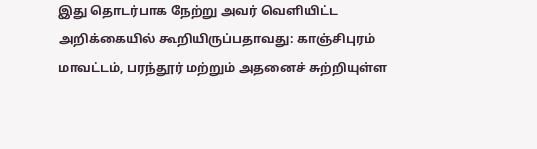இது தொடர்பாக நேற்று அவர் வெளியிட்ட அறிக்கையில் கூறியிருப்பதாவது: காஞ்சிபுரம் மாவட்டம், பரந்தூர் மற்றும் அதனைச் சுற்றியுள்ள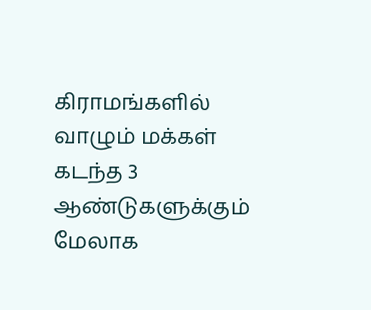கிராமங்களில் வாழும் மக்கள் கடந்த 3 ஆண்டுகளுக்கும் மேலாக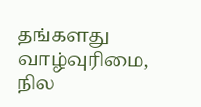தங்களது வாழ்வுரிமை, நில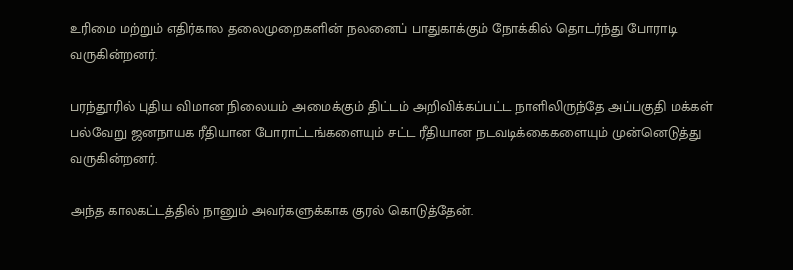உரிமை மற்றும் எதிர்கால தலைமுறைகளின் நலனைப் பாதுகாக்கும் நோக்கில் தொடர்ந்து போராடி வருகின்றனர்.

பரந்தூரில் புதிய விமான நிலையம் அமைக்கும் திட்டம் அறிவிக்கப்பட்ட நாளிலிருந்தே அப்பகுதி மக்கள் பல்வேறு ஜனநாயக ரீதியான போராட்டங்களையும் சட்ட ரீதியான நடவடிக்கைகளையும் முன்னெடுத்து வருகின்றனர்.

அந்த காலகட்டத்தில் நானும் அவர்களுக்காக குரல் கொடுத்தேன்.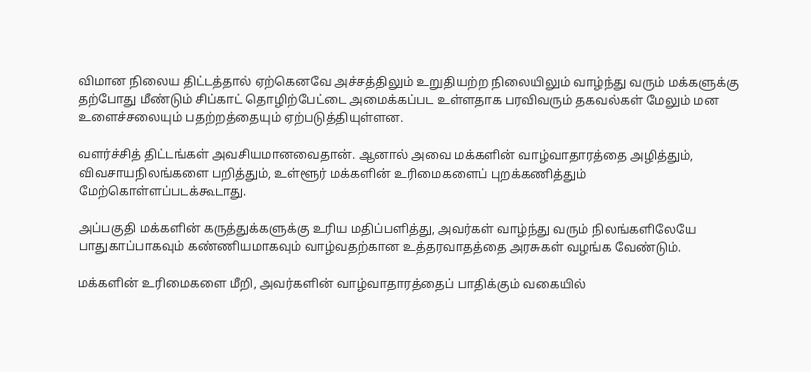விமான நிலைய திட்டத்தால் ஏற்கெனவே அச்சத்திலும் உறுதியற்ற நிலையிலும் வாழ்ந்து வரும் மக்களுக்கு தற்போது மீண்டும் சிப்காட் தொழிற்பேட்டை அமைக்கப்பட உள்ளதாக பரவிவரும் தகவல்கள் மேலும் மன உளைச்சலையும் பதற்றத்தையும் ஏற்படுத்தியுள்ளன.

வளர்ச்சித் திட்டங்கள் அவசியமானவைதான். ஆனால் அவை மக்களின் வாழ்வாதாரத்தை அழித்தும், விவசாயநிலங்களை பறித்தும், உள்ளூர் மக்களின் உரிமைகளைப் புறக்கணித்தும் மேற்கொள்ளப்படக்கூடாது.

அப்பகுதி மக்களின் கருத்துக்களுக்கு உரிய மதிப்பளித்து, அவர்கள் வாழ்ந்து வரும் நிலங்களிலேயே பாதுகாப்பாகவும் கண்ணியமாகவும் வாழ்வதற்கான உத்தரவாதத்தை அரசுகள் வழங்க வேண்டும்.

மக்களின் உரிமைகளை மீறி, அவர்களின் வாழ்வாதாரத்தைப் பாதிக்கும் வகையில்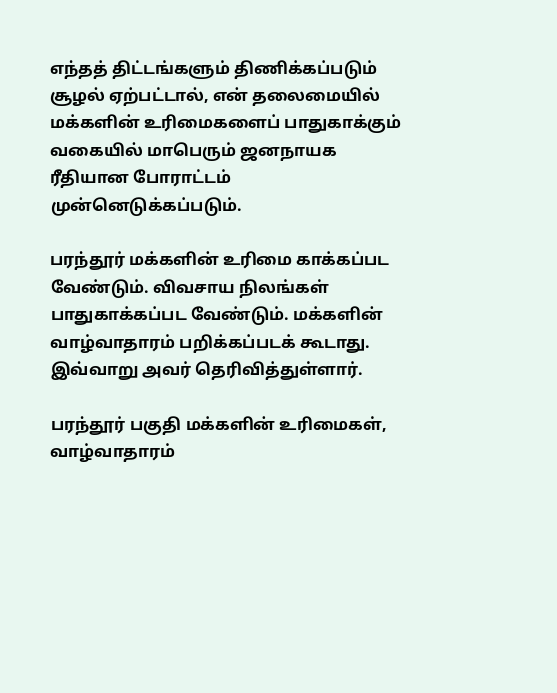எந்தத் திட்டங்களும் திணிக்கப்படும் சூழல் ஏற்பட்டால், என் தலைமையில் மக்களின் உரிமைகளைப் பாதுகாக்கும் வகையில் மாபெரும் ஜனநாயக ரீதியான போராட்டம் முன்னெடுக்கப்படும்.

பரந்தூர் மக்களின் உரிமை காக்கப்பட வேண்டும். விவசாய நிலங்கள் பாதுகாக்கப்பட வேண்டும். மக்களின் வாழ்வாதாரம் பறிக்கப்படக் கூடாது. இவ்வாறு அவர் தெரிவித்துள்ளார்.

பரந்தூர் பகுதி மக்களின் உரிமைகள், வாழ்வாதாரம்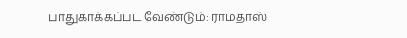பாதுகாக்கப்பட வேண்டும்: ராமதாஸ்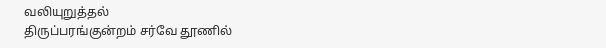வலியுறுத்தல்
திருப்பரங்குன்றம் சர்வே தூணில்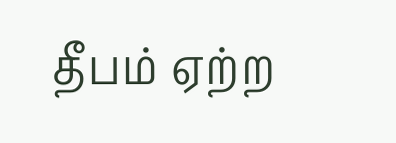தீபம் ஏற்ற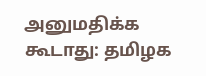அனுமதிக்க கூடாது: தமிழக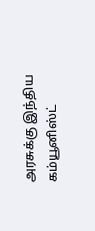அரசுக்கு இந்திய கம்யூனிஸ்ட்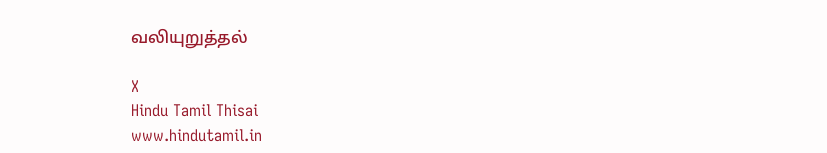வலியுறுத்தல்

X
Hindu Tamil Thisai
www.hindutamil.in